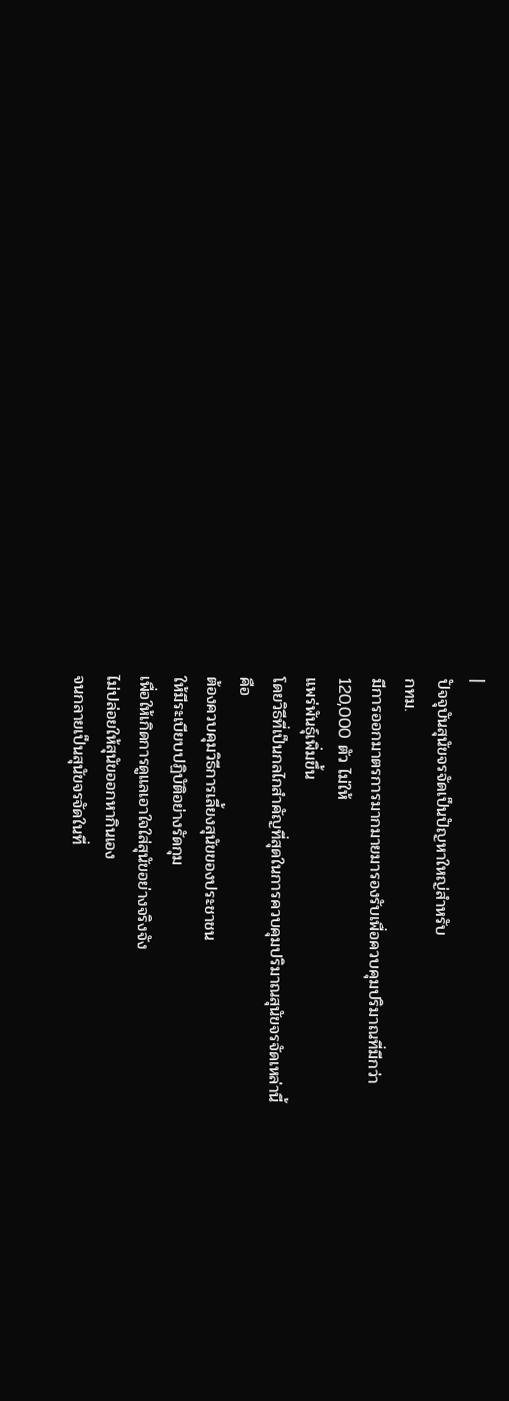|
ปัจจุบันสุนัขจรจัดเป็นปัญหาใหญ่สำหรับ
กทม.
มีการออกมาตรการมากมายมารองรับเพื่อควบคุมปริมาณที่มีกว่า
120,000 ตัว ไม่ให้
แพร่พันธุ์เพิ่มขึ้น
โดยวิธีที่เป็นกลไกสำคัญที่สุดในการควบคุมปริมาณสุนัขจรจัดเหล่านี้
คือ
ต้องควบคุมวิธีการเลี้ยงสุนัขของประชาชน
ให้มีระเบียบปฏิบัติอย่างรัดกุม
เพื่อให้เกิดการดูแลเอาใจใส่สุนัขอย่างจริงจัง
ไม่ปล่อยให้สุนัขออกหากินเอง
จนกลายเป็นสุนัขจรจัดในที่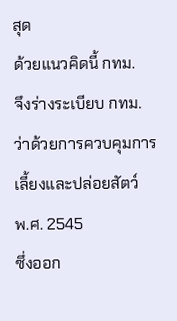สุด
ด้วยแนวคิดนี้ กทม.
จึงร่างระเบียบ กทม.
ว่าด้วยการควบคุมการเลี้ยงและปล่อยสัตว์
พ.ศ. 2545
ซึ่งออก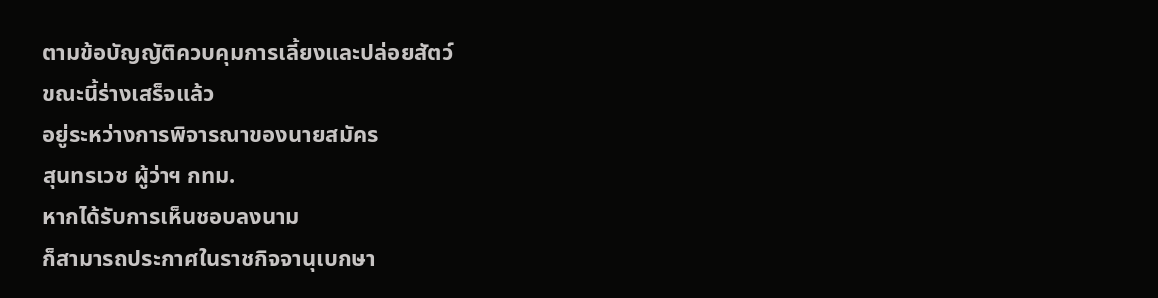ตามข้อบัญญัติควบคุมการเลี้ยงและปล่อยสัตว์
ขณะนี้ร่างเสร็จแล้ว
อยู่ระหว่างการพิจารณาของนายสมัคร
สุนทรเวช ผู้ว่าฯ กทม.
หากได้รับการเห็นชอบลงนาม
ก็สามารถประกาศในราชกิจจานุเบกษา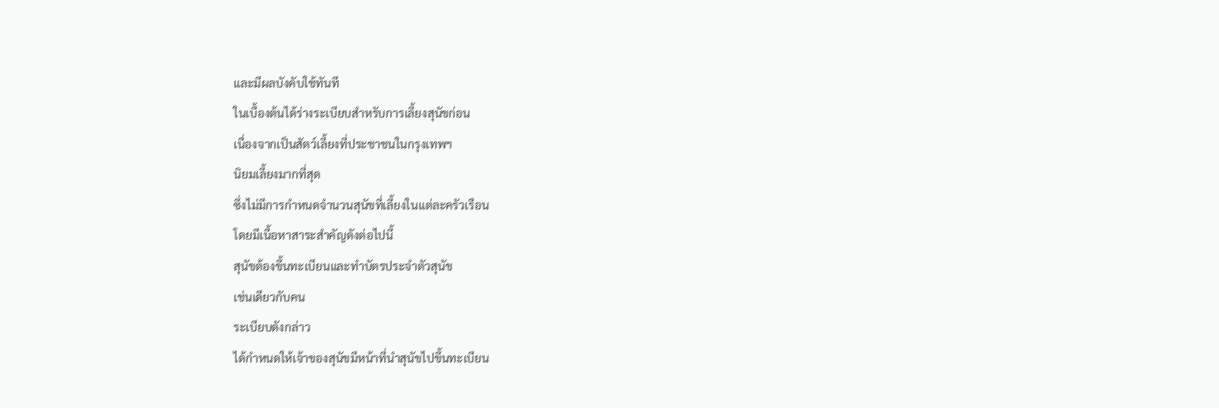และมีผลบังคับใช้ทันที
ในเบื้องต้นได้ร่างระเบียบสำหรับการเลี้ยงสุนัขก่อน
เนื่องจากเป็นสัตว์เลี้ยงที่ประชาชนในกรุงเทพฯ
นิยมเลี้ยงมากที่สุด
ซึ่งไม่มีการกำหนดจำนวนสุนัขที่เลี้ยงในแต่ละครัวเรือน
โดยมีเนื้อหาสาระสำคัญดังต่อไปนี้
สุนัขต้องขึ้นทะเบียนและทำบัตรประจำตัวสุนัข
เช่นเดียวกับคน
ระเบียบดังกล่าว
ได้กำหนดให้เจ้าของสุนัขมีหน้าที่นำสุนัขไปขึ้นทะเบียน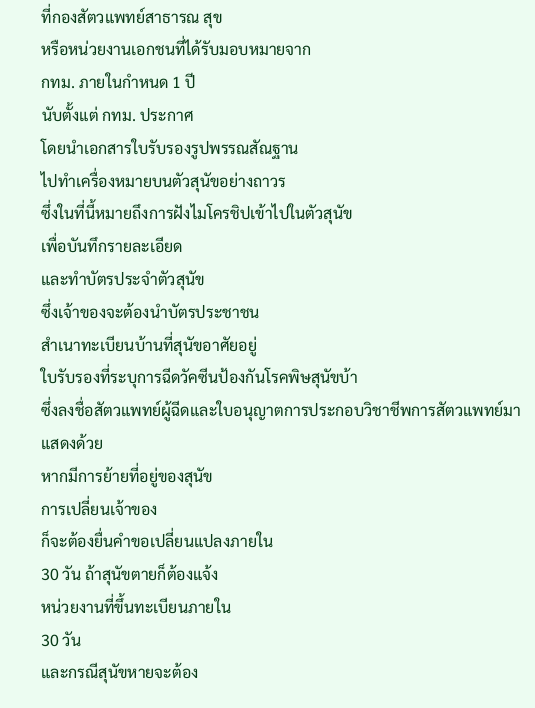ที่กองสัตวแพทย์สาธารณ สุข
หรือหน่วยงานเอกชนที่ได้รับมอบหมายจาก
กทม. ภายในกำหนด 1 ปี
นับตั้งแต่ กทม. ประกาศ
โดยนำเอกสารใบรับรองรูปพรรณสัณฐาน
ไปทำเครื่องหมายบนตัวสุนัขอย่างถาวร
ซึ่งในที่นี้หมายถึงการฝังไมโครชิปเข้าไปในตัวสุนัข
เพื่อบันทึกรายละเอียด
และทำบัตรประจำตัวสุนัข
ซึ่งเจ้าของจะต้องนำบัตรประชาชน
สำเนาทะเบียนบ้านที่สุนัขอาศัยอยู่
ใบรับรองที่ระบุการฉีดวัคซีนป้องกันโรคพิษสุนัขบ้า
ซึ่งลงชื่อสัตวแพทย์ผู้ฉีดและใบอนุญาตการประกอบวิชาชีพการสัตวแพทย์มาแสดงด้วย
หากมีการย้ายที่อยู่ของสุนัข
การเปลี่ยนเจ้าของ
ก็จะต้องยื่นคำขอเปลี่ยนแปลงภายใน
30 วัน ถ้าสุนัขตายก็ต้องแจ้ง
หน่วยงานที่ขึ้นทะเบียนภายใน
30 วัน
และกรณีสุนัขหายจะต้อง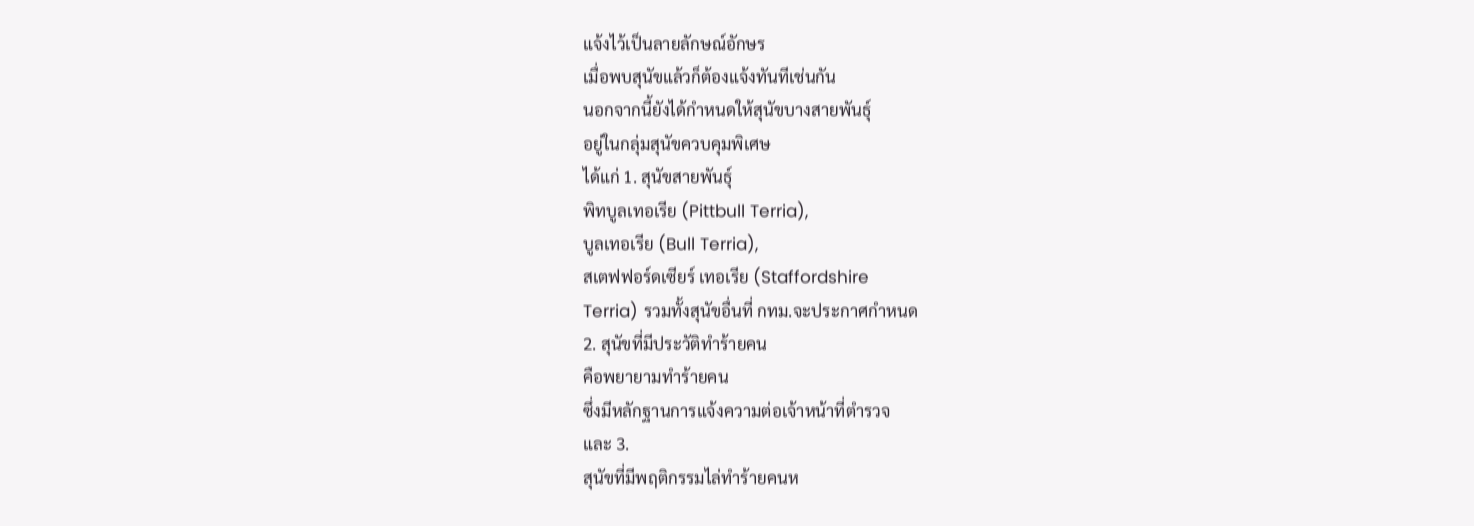แจ้งไว้เป็นลายลักษณ์อักษร
เมื่อพบสุนัขแล้วก็ต้องแจ้งทันทีเช่นกัน
นอกจากนี้ยังได้กำหนดให้สุนัขบางสายพันธุ์
อยู่ในกลุ่มสุนัขควบคุมพิเศษ
ได้แก่ 1. สุนัขสายพันธุ์
พิทบูลเทอเรีย (Pittbull Terria),
บูลเทอเรีย (Bull Terria),
สเตฟฟอร์ดเซียร์ เทอเรีย (Staffordshire
Terria) รวมทั้งสุนัขอื่นที่ กทม.จะประกาศกำหนด
2. สุนัขที่มีประวัติทำร้ายคน
คือพยายามทำร้ายคน
ซึ่งมีหลักฐานการแจ้งความต่อเจ้าหน้าที่ตำรวจ
และ 3.
สุนัขที่มีพฤติกรรมไล่ทำร้ายคนห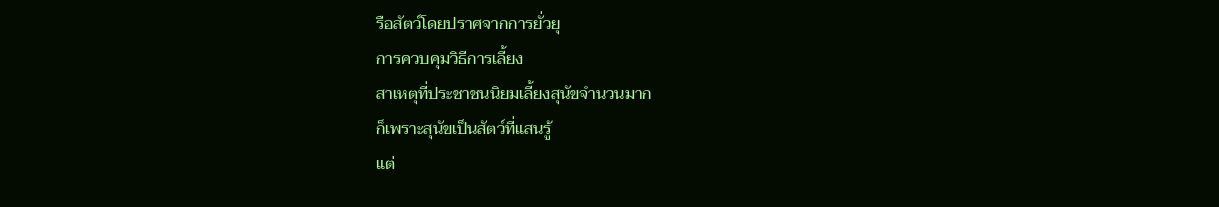รือสัตว์โดยปราศจากการยั่วยุ
การควบคุมวิธีการเลี้ยง
สาเหตุที่ประชาชนนิยมเลี้ยงสุนัขจำนวนมาก
ก็เพราะสุนัขเป็นสัตว์ที่แสนรู้
แต่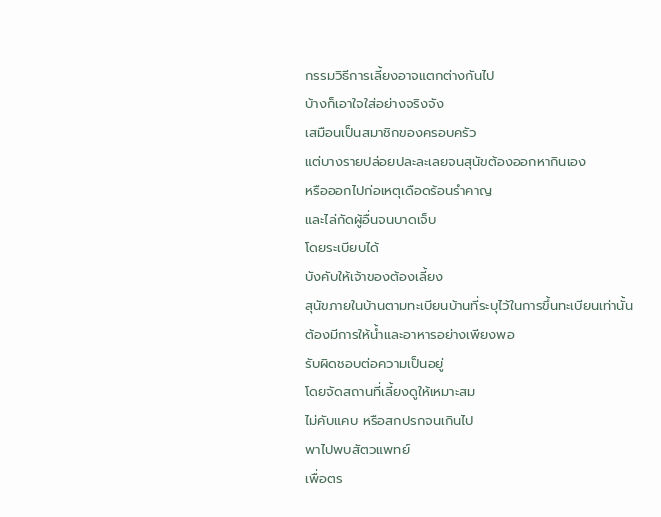กรรมวิธีการเลี้ยงอาจแตกต่างกันไป
บ้างก็เอาใจใส่อย่างจริงจัง
เสมือนเป็นสมาชิกของครอบครัว
แต่บางรายปล่อยปละละเลยจนสุนัขต้องออกหากินเอง
หรือออกไปก่อเหตุเดือดร้อนรำคาญ
และไล่กัดผู้อื่นจนบาดเจ็บ
โดยระเบียบได้
บังคับให้เจ้าของต้องเลี้ยง
สุนัขภายในบ้านตามทะเบียนบ้านที่ระบุไว้ในการขึ้นทะเบียนเท่านั้น
ต้องมีการให้น้ำและอาหารอย่างเพียงพอ
รับผิดชอบต่อความเป็นอยู่
โดยจัดสถานที่เลี้ยงดูให้เหมาะสม
ไม่คับแคบ หรือสกปรกจนเกินไป
พาไปพบสัตวแพทย์
เพื่อตร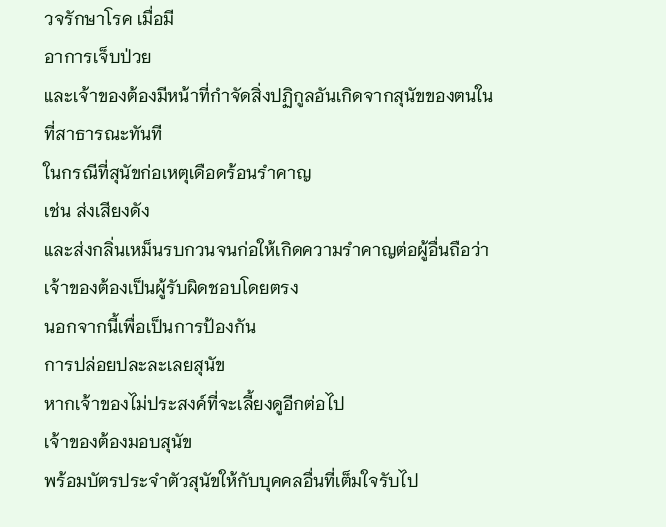วจรักษาโรค เมื่อมี
อาการเจ็บป่วย
และเจ้าของต้องมีหน้าที่กำจัดสิ่งปฏิกูลอันเกิดจากสุนัขของตนในที่สาธารณะทันที
ในกรณีที่สุนัขก่อเหตุเดือดร้อนรำคาญ
เช่น ส่งเสียงดัง
และส่งกลิ่นเหม็นรบกวนจนก่อให้เกิดความรำคาญต่อผู้อื่นถือว่าเจ้าของต้องเป็นผู้รับผิดชอบโดยตรง
นอกจากนี้เพื่อเป็นการป้องกัน
การปล่อยปละละเลยสุนัข
หากเจ้าของไม่ประสงค์ที่จะเลี้ยงดูอีกต่อไป
เจ้าของต้องมอบสุนัข
พร้อมบัตรประจำตัวสุนัขให้กับบุคคลอื่นที่เต็มใจรับไป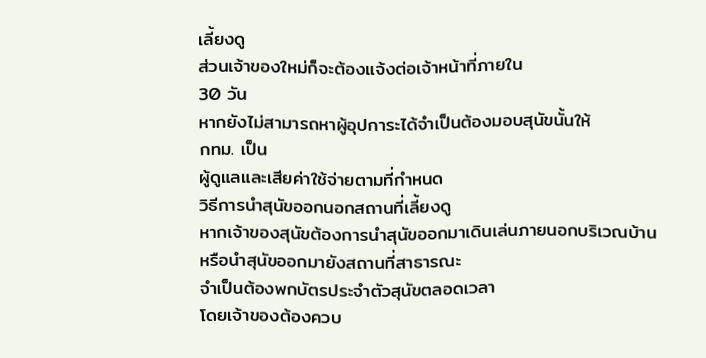เลี้ยงดู
ส่วนเจ้าของใหม่ก็จะต้องแจ้งต่อเจ้าหน้าที่ภายใน
30 วัน
หากยังไม่สามารถหาผู้อุปการะได้จำเป็นต้องมอบสุนัขนั้นให้
กทม. เป็น
ผู้ดูแลและเสียค่าใช้จ่ายตามที่กำหนด
วิธีการนำสุนัขออกนอกสถานที่เลี้ยงดู
หากเจ้าของสุนัขต้องการนำสุนัขออกมาเดินเล่นภายนอกบริเวณบ้าน
หรือนำสุนัขออกมายังสถานที่สาธารณะ
จำเป็นต้องพกบัตรประจำตัวสุนัขตลอดเวลา
โดยเจ้าของต้องควบ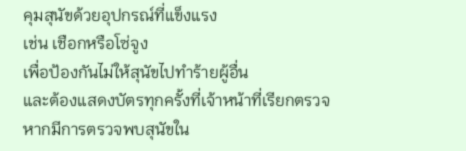คุมสุนัขด้วยอุปกรณ์ที่แข็งแรง
เช่น เชือกหรือโซ่จูง
เพื่อป้องกันไม่ให้สุนัขไปทำร้ายผู้อื่น
และต้องแสดงบัตรทุกครั้งที่เจ้าหน้าที่เรียกตรวจ
หากมีการตรวจพบสุนัขใน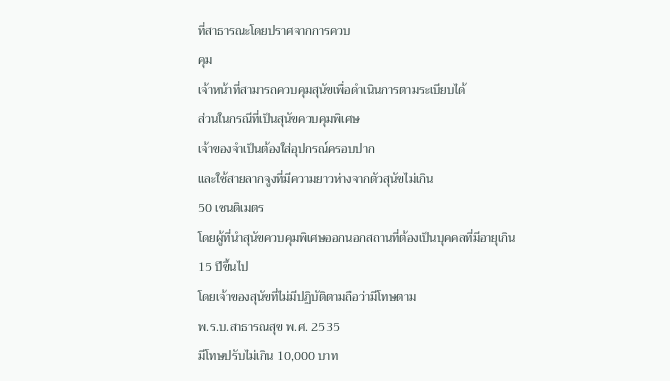ที่สาธารณะโดยปราศจากการควบ
คุม
เจ้าหน้าที่สามารถควบคุมสุนัขเพื่อดำเนินการตามระเบียบได้
ส่วนในกรณีที่เป็นสุนัขควบคุมพิเศษ
เจ้าของจำเป็นต้องใส่อุปกรณ์ครอบปาก
และใช้สายลากจูงที่มีความยาวห่างจากตัวสุนัขไม่เกิน
50 เซนติเมตร
โดยผู้ที่นำสุนัขควบคุมพิเศษออกนอกสถานที่ต้องเป็นบุคคลที่มีอายุเกิน
15 ปีขึ้นไป
โดยเจ้าของสุนัขที่ไม่มีปฏิบัติตามถือว่ามีโทษตาม
พ.ร.บ.สาธารณสุข พ.ศ. 2535
มีโทษปรับไม่เกิน 10,000 บาท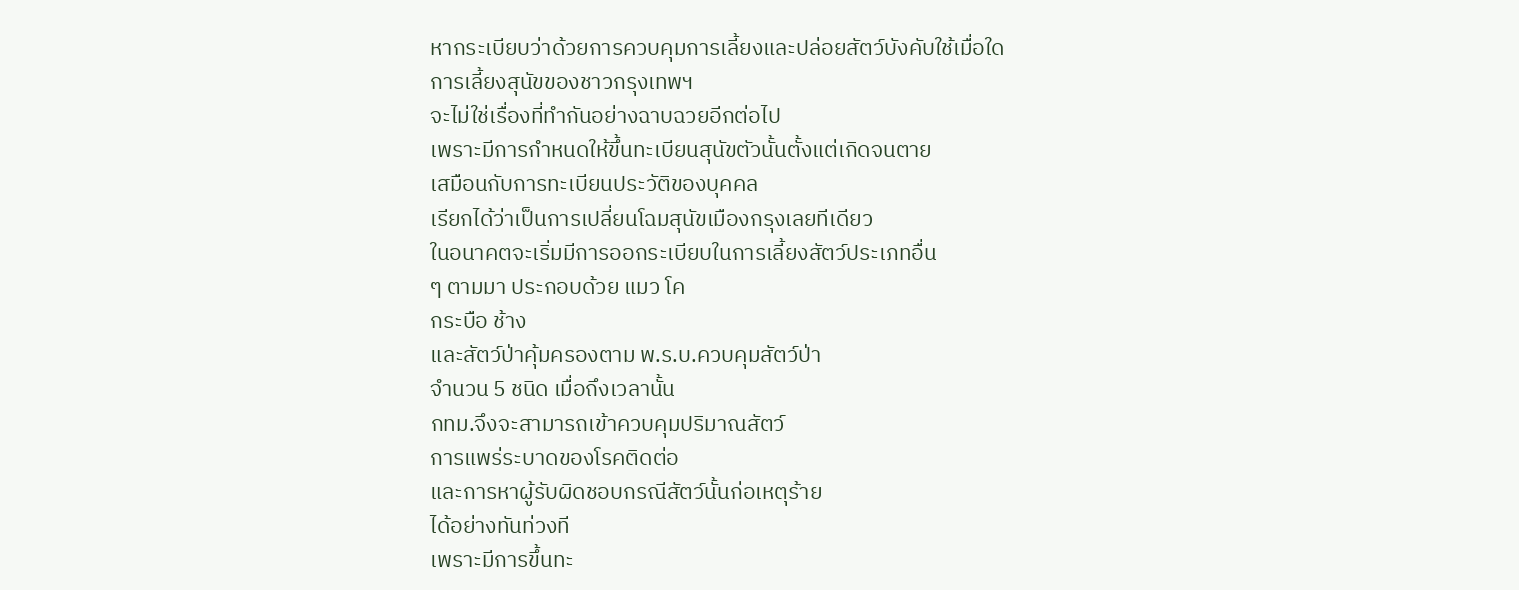หากระเบียบว่าด้วยการควบคุมการเลี้ยงและปล่อยสัตว์บังคับใช้เมื่อใด
การเลี้ยงสุนัขของชาวกรุงเทพฯ
จะไม่ใช่เรื่องที่ทำกันอย่างฉาบฉวยอีกต่อไป
เพราะมีการกำหนดให้ขึ้นทะเบียนสุนัขตัวนั้นตั้งแต่เกิดจนตาย
เสมือนกับการทะเบียนประวัติของบุคคล
เรียกได้ว่าเป็นการเปลี่ยนโฉมสุนัขเมืองกรุงเลยทีเดียว
ในอนาคตจะเริ่มมีการออกระเบียบในการเลี้ยงสัตว์ประเภทอื่น
ๆ ตามมา ประกอบด้วย แมว โค
กระบือ ช้าง
และสัตว์ป่าคุ้มครองตาม พ.ร.บ.ควบคุมสัตว์ป่า
จำนวน 5 ชนิด เมื่อถึงเวลานั้น
กทม.จึงจะสามารถเข้าควบคุมปริมาณสัตว์
การแพร่ระบาดของโรคติดต่อ
และการหาผู้รับผิดชอบกรณีสัตว์นั้นก่อเหตุร้าย
ได้อย่างทันท่วงที
เพราะมีการขึ้นทะ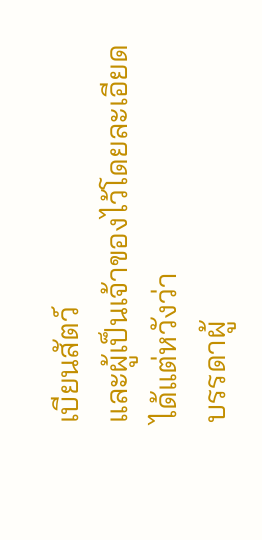เบียนสัตว์
และผู้เป็นเจ้าของไว้โดยละเอียด
ได้แต่หวังว่า
บรรดาผู้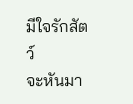มีใจรักสัตว์
จะหันมา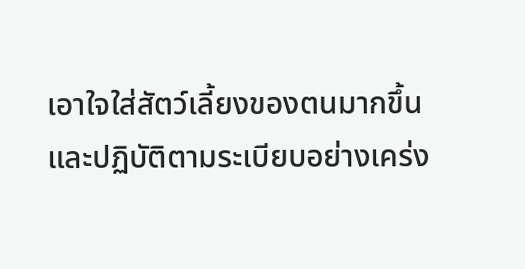เอาใจใส่สัตว์เลี้ยงของตนมากขึ้น
และปฏิบัติตามระเบียบอย่างเคร่ง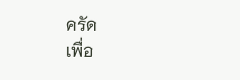ครัด
เพื่อ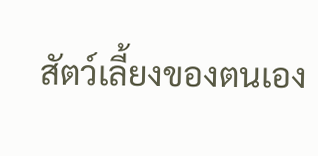สัตว์เลี้ยงของตนเอง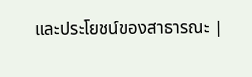และประโยชน์ของสาธารณะ |